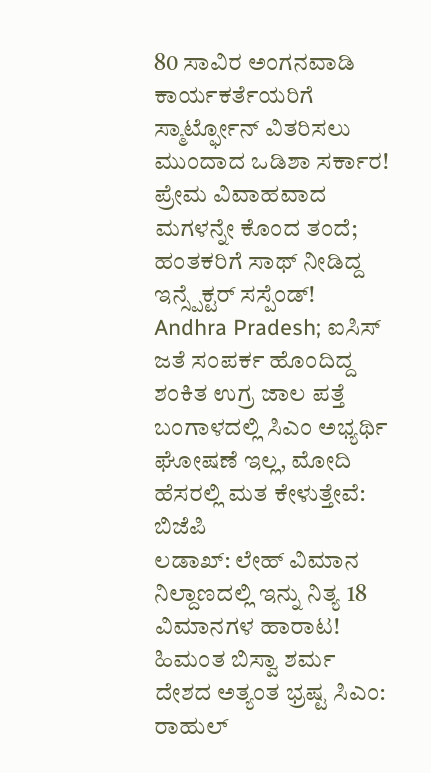80 ಸಾವಿರ ಅಂಗನವಾಡಿ ಕಾರ್ಯಕರ್ತೆಯರಿಗೆ ಸ್ಮಾರ್ಟ್ಫೋನ್ ವಿತರಿಸಲು ಮುಂದಾದ ಒಡಿಶಾ ಸರ್ಕಾರ!
ಪ್ರೇಮ ವಿವಾಹವಾದ ಮಗಳನ್ನೇ ಕೊಂದ ತಂದೆ; ಹಂತಕರಿಗೆ ಸಾಥ್ ನೀಡಿದ್ದ ಇನ್ಸ್ಪೆಕ್ಟರ್ ಸಸ್ಪೆಂಡ್!
Andhra Pradesh; ಐಸಿಸ್ ಜತೆ ಸಂಪರ್ಕ ಹೊಂದಿದ್ದ ಶಂಕಿತ ಉಗ್ರ ಜಾಲ ಪತ್ತೆ
ಬಂಗಾಳದಲ್ಲಿ ಸಿಎಂ ಅಭ್ಯರ್ಥಿ ಘೋಷಣೆ ಇಲ್ಲ, ಮೋದಿ ಹೆಸರಲ್ಲಿ ಮತ ಕೇಳುತ್ತೇವೆ: ಬಿಜೆಪಿ
ಲಡಾಖ್: ಲೇಹ್ ವಿಮಾನ ನಿಲ್ದಾಣದಲ್ಲಿ ಇನ್ನು ನಿತ್ಯ 18 ವಿಮಾನಗಳ ಹಾರಾಟ!
ಹಿಮಂತ ಬಿಸ್ವಾ ಶರ್ಮ ದೇಶದ ಅತ್ಯಂತ ಭ್ರಷ್ಟ ಸಿಎಂ: ರಾಹುಲ್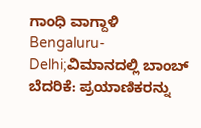ಗಾಂಧಿ ವಾಗ್ದಾಳಿ
Bengaluru-Delhi;ವಿಮಾನದಲ್ಲಿ ಬಾಂಬ್ ಬೆದರಿಕೆ: ಪ್ರಯಾಣಿಕರನ್ನು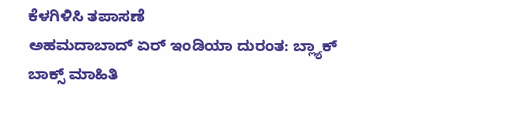ಕೆಳಗಿಳಿಸಿ ತಪಾಸಣೆ
ಅಹಮದಾಬಾದ್ ಏರ್ ಇಂಡಿಯಾ ದುರಂತ: ಬ್ಲ್ಯಾಕ್ ಬಾಕ್ಸ್ ಮಾಹಿತಿ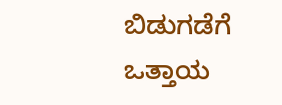ಬಿಡುಗಡೆಗೆ ಒತ್ತಾಯ